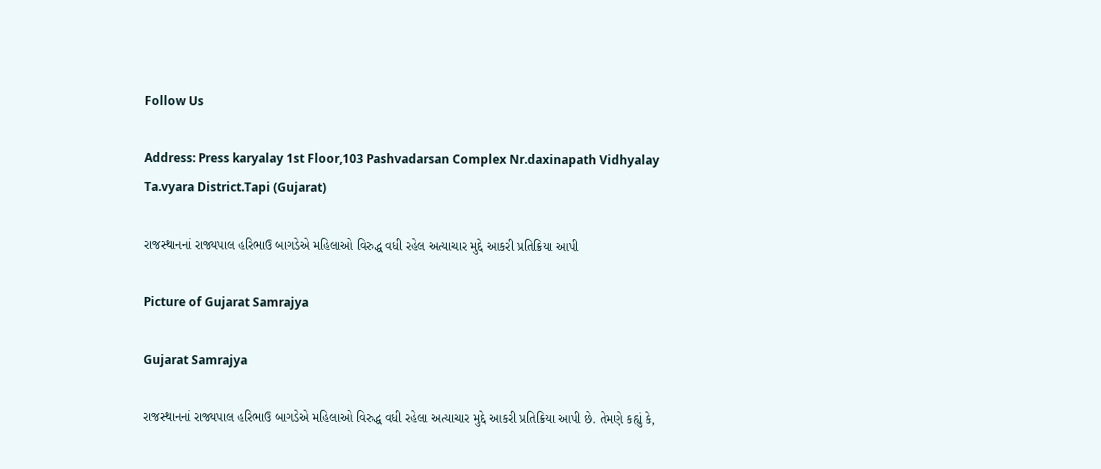Follow Us

Address: Press karyalay 1st Floor,103 Pashvadarsan Complex Nr.daxinapath Vidhyalay Ta.vyara District.Tapi (Gujarat)

રાજસ્થાનનાં રાજ્યપાલ હરિભાઉ બાગડેએ મહિલાઓ વિરુદ્ધ વધી રહેલ અત્યાચાર મુદ્દે આકરી પ્રતિક્રિયા આપી

Picture of Gujarat Samrajya

Gujarat Samrajya

રાજસ્થાનનાં રાજ્યપાલ હરિભાઉ બાગડેએ મહિલાઓ વિરુદ્ધ વધી રહેલા અત્યાચાર મુદ્દે આકરી પ્રતિક્રિયા આપી છે. તેમણે કહ્યું કે,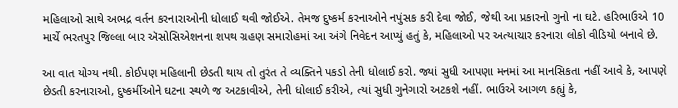મહિલાઓ સાથે અભદ્ર વર્તન કરનારાઓની ધોલાઈ થવી જોઈએ. તેમજ દુષ્કર્મ કરનાઓને નપુંસક કરી દેવા જોઈ, જેથી આ પ્રકારનો ગુનો ના ઘટે. હરિભાઉએ 10 માર્ચે ભરતપુર જિલ્લા બાર ઍસોસિએશનના શપથ ગ્રહણ સમારોહમાં આ અંગે નિવેદન આપ્યું હતું કે, મહિલાઓ પર અત્યાચાર કરનારા લોકો વીડિયો બનાવે છે.

આ વાત યોગ્ય નથી. કોઈપણ મહિલાની છેડતી થાય તો તુરંત તે વ્યક્તિને પકડો તેની ધોલાઈ કરો. જ્યાં સુધી આપણા મનમાં આ માનસિકતા નહીં આવે કે, આપણે છેડતી કરનારાઓ, દુષ્કર્મીઓને ઘટના સ્થળે જ અટકાવીએ, તેની ધોલાઈ કરીએ, ત્યાં સુધી ગુનેગારો અટકશે નહીં. ભાઉએ આગળ કહ્યું કે,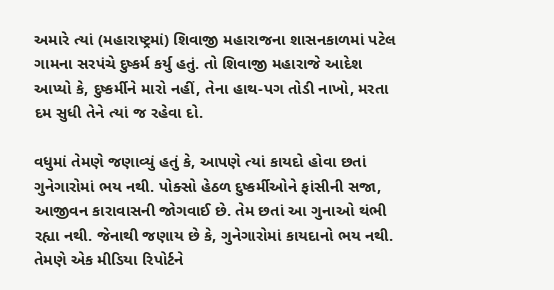અમારે ત્યાં (મહારાષ્ટ્રમાં) શિવાજી મહારાજના શાસનકાળમાં પટેલ ગામના સરપંચે દુષ્કર્મ કર્યુ હતું. તો શિવાજી મહારાજે આદેશ આપ્યો કે, દુષ્કર્મીને મારો નહીં, તેના હાથ-પગ તોડી નાખો, મરતા દમ સુધી તેને ત્યાં જ રહેવા દો.

વધુમાં તેમણે જણાવ્યું હતું કે, આપણે ત્યાં કાયદો હોવા છતાં ગુનેગારોમાં ભય નથી. પોક્સો હેઠળ દુષ્કર્મીઓને ફાંસીની સજા, આજીવન કારાવાસની જોગવાઈ છે. તેમ છતાં આ ગુનાઓ થંભી રહ્યા નથી. જેનાથી જણાય છે કે, ગુનેગારોમાં કાયદાનો ભય નથી. તેમણે એક મીડિયા રિપોર્ટને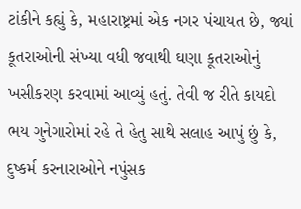ટાંકીને કહ્યું કે, મહારાષ્ટ્રમાં એક નગર પંચાયત છે, જ્યાં કૂતરાઓની સંખ્યા વધી જવાથી ઘણા કૂતરાઓનું ખસીકરણ કરવામાં આવ્યું હતું. તેવી જ રીતે કાયદો ભય ગુનેગારોમાં રહે તે હેતુ સાથે સલાહ આપું છું કે, દુષ્કર્મ કરનારાઓને નપુંસક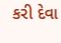કરી દેવા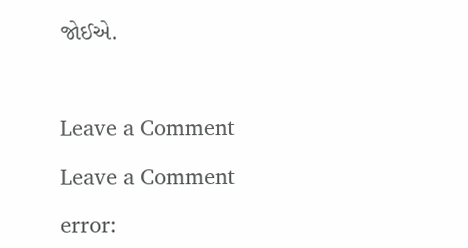જોઈએ.



Leave a Comment

Leave a Comment

error: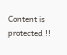Content is protected !!